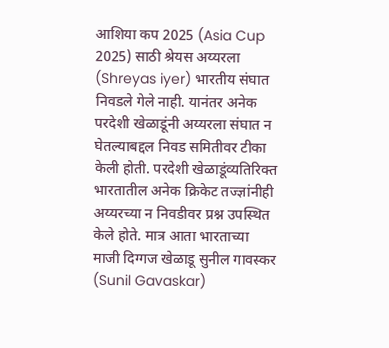आशिया कप 2025 (Asia Cup 2025) साठी श्रेयस अय्यरला (Shreyas iyer) भारतीय संघात निवडले गेले नाही. यानंतर अनेक परदेशी खेळाडूंनी अय्यरला संघात न घेतल्याबद्दल निवड समितीवर टीका केली होती. परदेशी खेळाडूंव्यतिरिक्त भारतातील अनेक क्रिकेट तज्ज्ञांनीही अय्यरच्या न निवडीवर प्रश्न उपस्थित केले होते. मात्र आता भारताच्या माजी दिग्गज खेळाडू सुनील गावस्कर (Sunil Gavaskar)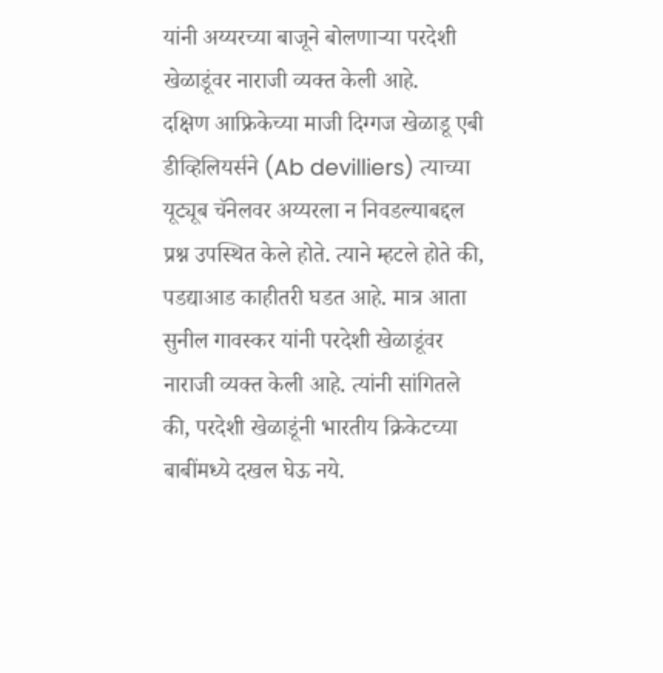यांनी अय्यरच्या बाजूने बोलणाऱ्या परदेशी खेळाडूंवर नाराजी व्यक्त केली आहे.
दक्षिण आफ्रिकेच्या माजी दिग्गज खेळाडू एबी डीव्हिलियर्सने (Ab devilliers) त्याच्या यूट्यूब चॅनेलवर अय्यरला न निवडल्याबद्दल प्रश्न उपस्थित केले होते. त्याने म्हटले होते की, पडद्याआड काहीतरी घडत आहे. मात्र आता सुनील गावस्कर यांनी परदेशी खेळाडूंवर नाराजी व्यक्त केली आहे. त्यांनी सांगितले की, परदेशी खेळाडूंनी भारतीय क्रिकेटच्या बाबींमध्ये दखल घेऊ नये.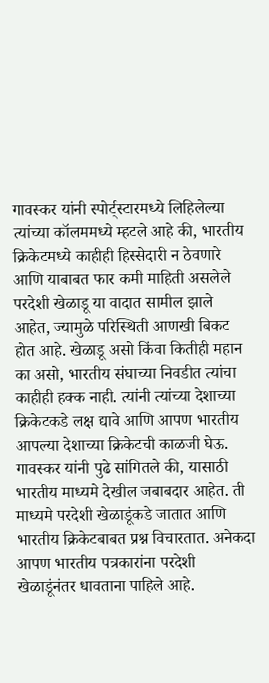गावस्कर यांनी स्पोर्ट्स्टारमध्ये लिहिलेल्या त्यांच्या कॉलममध्ये म्हटले आहे की, भारतीय क्रिकेटमध्ये काहीही हिस्सेदारी न ठेवणारे आणि याबाबत फार कमी माहिती असलेले परदेशी खेळाडू या वादात सामील झाले आहेत, ज्यामुळे परिस्थिती आणखी बिकट होत आहे. खेळाडू असो किंवा कितीही महान का असो, भारतीय संघाच्या निवडीत त्यांचा काहीही हक्क नाही. त्यांनी त्यांच्या देशाच्या क्रिकेटकडे लक्ष द्यावे आणि आपण भारतीय आपल्या देशाच्या क्रिकेटची काळजी घेऊ.
गावस्कर यांनी पुढे सांगितले की, यासाठी भारतीय माध्यमे देखील जबाबदार आहेत. ती माध्यमे परदेशी खेळाडूंकडे जातात आणि भारतीय क्रिकेटबाबत प्रश्न विचारतात. अनेकदा आपण भारतीय पत्रकारांना परदेशी खेळाडूंनंतर धावताना पाहिले आहे.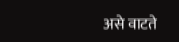असे वाटते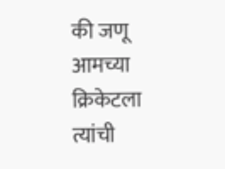की जणू आमच्या क्रिकेटला त्यांची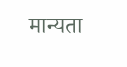मान्यता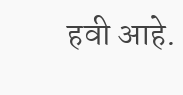हवी आहे.